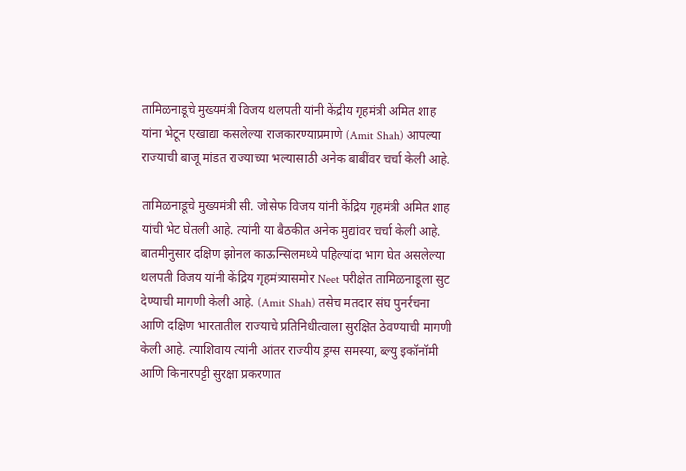तामिळनाडूचे मुख्यमंत्री विजय थलपती यांनी केंद्रीय गृहमंत्री अमित शाह यांना भेटून एखाद्या कसलेल्या राजकारण्याप्रमाणे (Amit Shah) आपल्या राज्याची बाजू मांडत राज्याच्या भल्यासाठी अनेक बाबींवर चर्चा केली आहे.

तामिळनाडूचे मुख्यमंत्री सी. जोसेफ विजय यांनी केंद्रिय गृहमंत्री अमित शाह यांची भेट घेतली आहे. त्यांनी या बैठकीत अनेक मुद्यांवर चर्चा केली आहे. बातमीनुसार दक्षिण झोनल काऊन्सिलमध्ये पहिल्यांदा भाग घेत असलेल्या थलपती विजय यांनी केंद्रिय गृहमंत्र्यासमोर Neet परीक्षेत तामिळनाडूला सुट देण्याची मागणी केली आहे. (Amit Shah) तसेच मतदार संघ पुनर्रचना आणि दक्षिण भारतातील राज्याचे प्रतिनिधीत्वाला सुरक्षित ठेवण्याची मागणी केली आहे. त्याशिवाय त्यांनी आंतर राज्यीय ड्रग्स समस्या, ब्ल्यु इकॉनॉमी आणि किनारपट्टी सुरक्षा प्रकरणात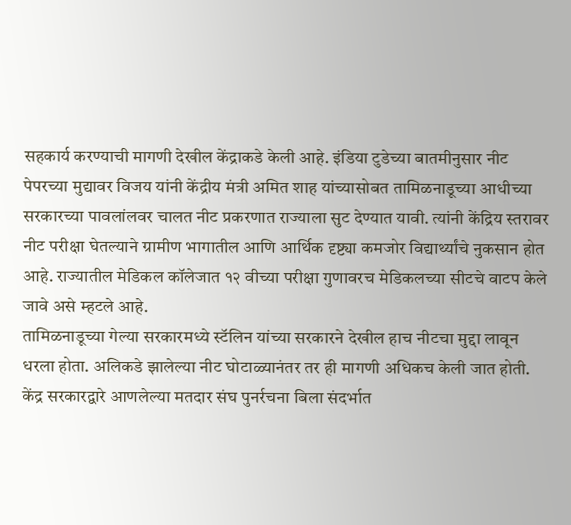सहकार्य करण्याची मागणी देखील केंद्राकडे केली आहे. इंडिया टुडेच्या बातमीनुसार नीट पेपरच्या मुद्यावर विजय यांनी केंद्रीय मंत्री अमित शाह यांच्यासोबत तामिळनाडूच्या आधीच्या सरकारच्या पावलांलवर चालत नीट प्रकरणात राज्याला सुट देण्यात यावी. त्यांनी केंद्रिय स्तरावर नीट परीक्षा घेतल्याने ग्रामीण भागातील आणि आर्थिक दृष्ट्या कमजोर विद्यार्थ्यांचे नुकसान होत आहे. राज्यातील मेडिकल कॉलेजात १२ वीच्या परीक्षा गुणावरच मेडिकलच्या सीटचे वाटप केले जावे असे म्हटले आहे.
तामिळनाडूच्या गेल्या सरकारमध्ये स्टॅलिन यांच्या सरकारने देखील हाच नीटचा मुद्दा लावून धरला होता. अलिकडे झालेल्या नीट घोटाळ्यानंतर तर ही मागणी अधिकच केली जात होती. केंद्र सरकारद्वारे आणलेल्या मतदार संघ पुनर्रचना बिला संदर्भात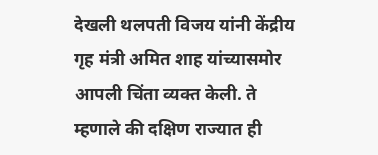देखली थलपती विजय यांनी केंद्रीय गृह मंत्री अमित शाह यांच्यासमोर आपली चिंता व्यक्त केली. ते म्हणाले की दक्षिण राज्यात ही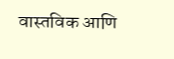वास्तविक आणि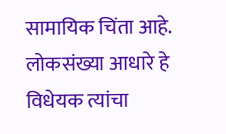सामायिक चिंता आहे. लोकसंख्या आधारे हे विधेयक त्यांचा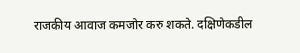राजकीय आवाज कमजोर करु शकते. दक्षिणेकडील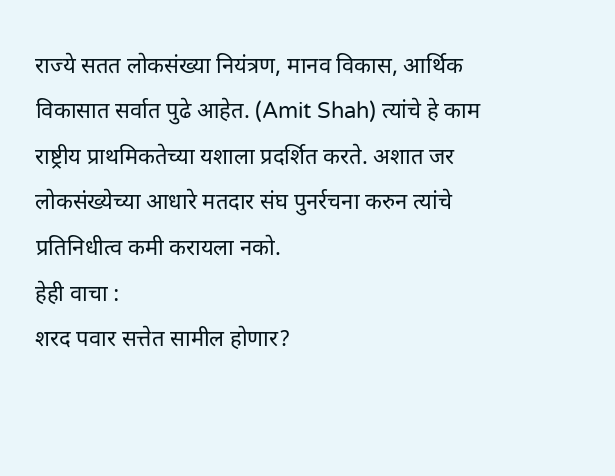राज्ये सतत लोकसंख्या नियंत्रण, मानव विकास, आर्थिक विकासात सर्वात पुढे आहेत. (Amit Shah) त्यांचे हे काम राष्ट्रीय प्राथमिकतेच्या यशाला प्रदर्शित करते. अशात जर लोकसंख्येच्या आधारे मतदार संघ पुनर्रचना करुन त्यांचे प्रतिनिधीत्व कमी करायला नको.
हेही वाचा :
शरद पवार सत्तेत सामील होणार?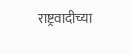राष्ट्रवादीच्या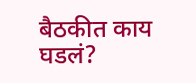बैठकीत काय घडलं?